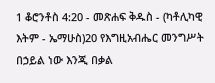1 ቆሮንቶስ 4:20 - መጽሐፍ ቅዱስ - (ካቶሊካዊ እትም - ኤማሁስ)20 የእግዚአብሔር መንግሥት በኃይል ነው እንጂ በቃል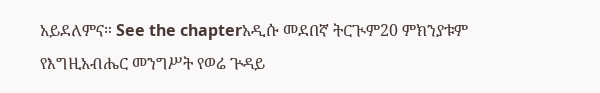አይደለምና። See the chapterአዲሱ መደበኛ ትርጒም20 ምክንያቱም የእግዚአብሔር መንግሥት የወሬ ጕዳይ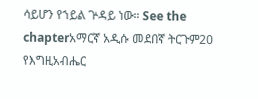ሳይሆን የኀይል ጕዳይ ነው። See the chapterአማርኛ አዲሱ መደበኛ ትርጉም20 የእግዚአብሔር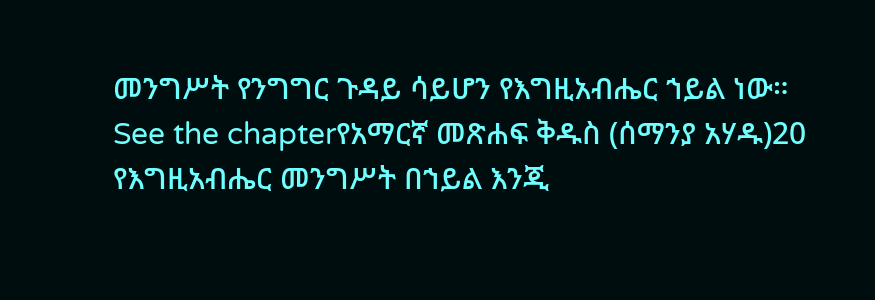መንግሥት የንግግር ጉዳይ ሳይሆን የእግዚአብሔር ኀይል ነው። See the chapterየአማርኛ መጽሐፍ ቅዱስ (ሰማንያ አሃዱ)20 የእግዚአብሔር መንግሥት በኀይል እንጂ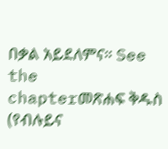በቃል አይደለምና። See the chapterመጽሐፍ ቅዱስ (የብሉይና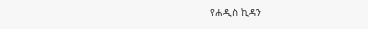የሐዲስ ኪዳን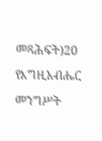መጻሕፍት)20 የእግዚአብሔር መንግሥት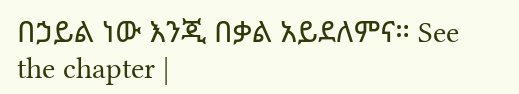በኃይል ነው እንጂ በቃል አይደለምና። See the chapter |